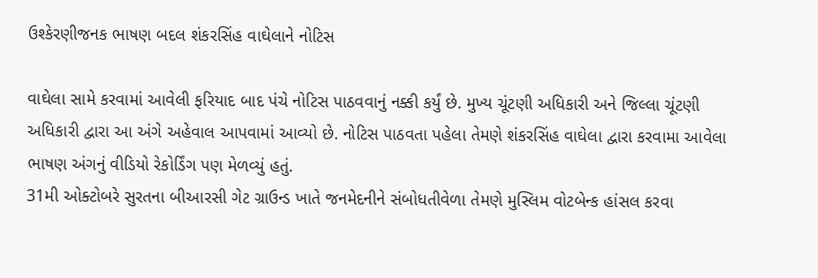ઉશ્કેરણીજનક ભાષણ બદલ શંકરસિંહ વાઘેલાને નોટિસ

વાઘેલા સામે કરવામાં આવેલી ફરિયાદ બાદ પંચે નોટિસ પાઠવવાનું નક્કી કર્યું છે. મુખ્ય ચૂંટણી અધિકારી અને જિલ્લા ચૂંટણી અધિકારી દ્વારા આ અંગે અહેવાલ આપવામાં આવ્યો છે. નોટિસ પાઠવતા પહેલા તેમણે શંકરસિંહ વાઘેલા દ્વારા કરવામા આવેલા ભાષણ અંગનું વીડિયો રેકોર્ડિંગ પણ મેળવ્યું હતું.
31મી ઓક્ટોબરે સુરતના બીઆરસી ગેટ ગ્રાઉન્ડ ખાતે જનમેદનીને સંબોધતીવેળા તેમણે મુસ્લિમ વોટબેન્ક હાંસલ કરવા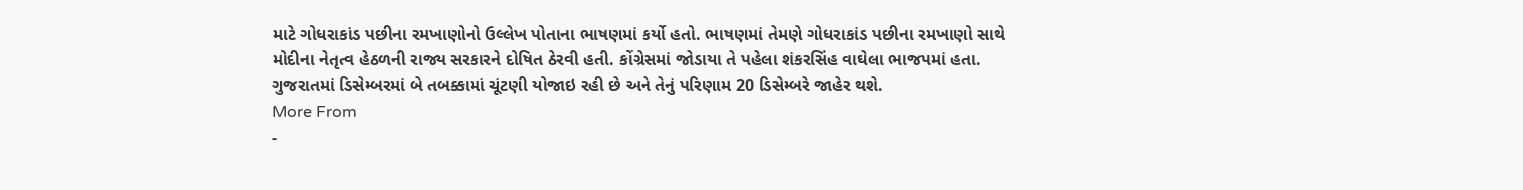માટે ગોધરાકાંડ પછીના રમખાણોનો ઉલ્લેખ પોતાના ભાષણમાં કર્યો હતો. ભાષણમાં તેમણે ગોધરાકાંડ પછીના રમખાણો સાથે મોદીના નેતૃત્વ હેઠળની રાજ્ય સરકારને દોષિત ઠેરવી હતી. કોંગ્રેસમાં જોડાયા તે પહેલા શંકરસિંહ વાઘેલા ભાજપમાં હતા. ગુજરાતમાં ડિસેમ્બરમાં બે તબક્કામાં ચૂંટણી યોજાઇ રહી છે અને તેનું પરિણામ 20 ડિસેમ્બરે જાહેર થશે.
More From
-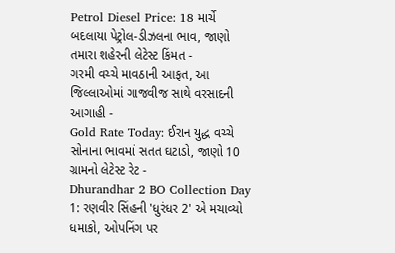Petrol Diesel Price: 18 માર્ચે બદલાયા પેટ્રોલ-ડીઝલના ભાવ, જાણો તમારા શહેરની લેટેસ્ટ કિંમત -
ગરમી વચ્ચે માવઠાની આફત, આ જિલ્લાઓમાં ગાજવીજ સાથે વરસાદની આગાહી -
Gold Rate Today: ઈરાન યુદ્ધ વચ્ચે સોનાના ભાવમાં સતત ઘટાડો, જાણો 10 ગ્રામનો લેટેસ્ટ રેટ -
Dhurandhar 2 BO Collection Day 1: રણવીર સિંહની 'ધુરંધર 2' એ મચાવ્યો ધમાકો, ઓપનિંગ પર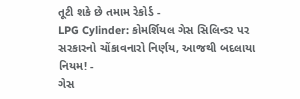તૂટી શકે છે તમામ રેકોર્ડ -
LPG Cylinder: કોમર્શિયલ ગેસ સિલિન્ડર પર સરકારનો ચોંકાવનારો નિર્ણય, આજથી બદલાયા નિયમ! -
ગેસ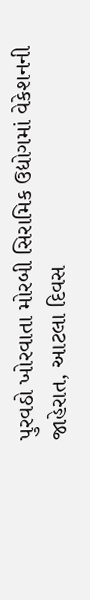પુરવઠો ખોરવાતા મોરબી સિરામિક ઉદ્યોગમાં વેકેશનની જાહેરાત, આટલા દિવસ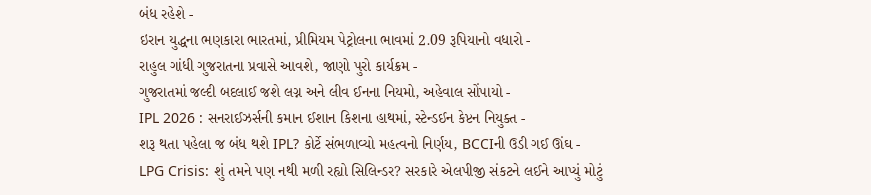બંધ રહેશે -
ઇરાન યુદ્ધના ભણકારા ભારતમાં, પ્રીમિયમ પેટ્રોલના ભાવમાં 2.09 રૂપિયાનો વધારો -
રાહુલ ગાંધી ગુજરાતના પ્રવાસે આવશે, જાણો પુરો કાર્યક્રમ -
ગુજરાતમાં જલ્દી બદલાઈ જશે લગ્ન અને લીવ ઈનના નિયમો, અહેવાલ સોંપાયો -
IPL 2026 : સનરાઈઝર્સની કમાન ઈશાન કિશના હાથમાં, સ્ટેન્ડઈન કેપ્ટન નિયુક્ત -
શરૂ થતા પહેલા જ બંધ થશે IPL? કોર્ટે સંભળાવ્યો મહત્વનો નિર્ણય, BCCIની ઉડી ગઈ ઊંઘ -
LPG Crisis: શું તમને પણ નથી મળી રહ્યો સિલિન્ડર? સરકારે એલપીજી સંકટને લઈને આપ્યું મોટું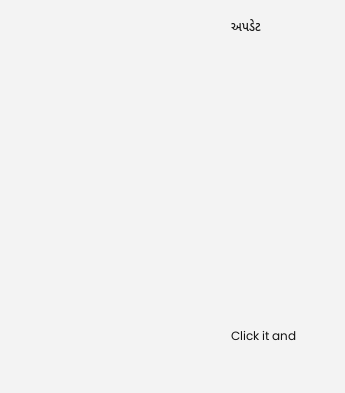અપડેટ











Click it and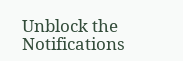Unblock the Notifications